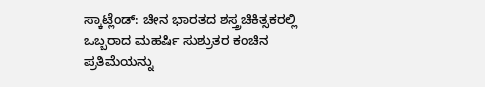ಸ್ಕಾಟ್ಲೆಂಡ್: ಚೀನ ಭಾರತದ ಶಸ್ತ್ರಚಿಕಿತ್ಸಕರಲ್ಲಿ ಒಬ್ಬರಾದ ಮಹರ್ಷಿ ಸುಶ್ರುತರ ಕಂಚಿನ ಪ್ರತಿಮೆಯನ್ನು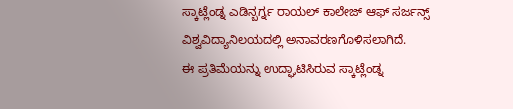ಸ್ಕಾಟ್ಲೆಂಡ್ನ ಎಡಿನ್ಬರ್ಗ್ನ ರಾಯಲ್ ಕಾಲೇಜ್ ಆಫ್ ಸರ್ಜನ್ಸ್ ವಿಶ್ವವಿದ್ಯಾನಿಲಯದಲ್ಲಿ ಅನಾವರಣಗೊಳಿಸಲಾಗಿದೆ.
ಈ ಪ್ರತಿಮೆಯನ್ನು ಉದ್ಘಾಟಿಸಿರುವ ಸ್ಕಾಟ್ಲೆಂಡ್ನ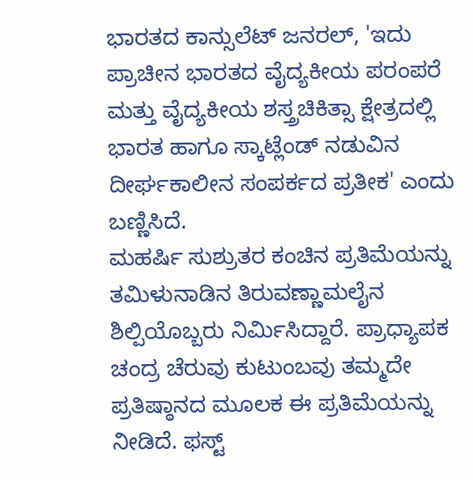ಭಾರತದ ಕಾನ್ಸುಲೆಟ್ ಜನರಲ್, 'ಇದು ಪ್ರಾಚೀನ ಭಾರತದ ವೈದ್ಯಕೀಯ ಪರಂಪರೆ ಮತ್ತು ವೈದ್ಯಕೀಯ ಶಸ್ತ್ರಚಿಕಿತ್ಸಾ ಕ್ಷೇತ್ರದಲ್ಲಿ ಭಾರತ ಹಾಗೂ ಸ್ಕಾಟ್ಲೆಂಡ್ ನಡುವಿನ ದೀರ್ಘಕಾಲೀನ ಸಂಪರ್ಕದ ಪ್ರತೀಕ' ಎಂದು ಬಣ್ಣಿಸಿದೆ.
ಮಹರ್ಷಿ ಸುಶ್ರುತರ ಕಂಚಿನ ಪ್ರತಿಮೆಯನ್ನು ತಮಿಳುನಾಡಿನ ತಿರುವಣ್ಣಾಮಲೈನ ಶಿಲ್ಪಿಯೊಬ್ಬರು ನಿರ್ಮಿಸಿದ್ದಾರೆ. ಪ್ರಾಧ್ಯಾಪಕ ಚಂದ್ರ ಚೆರುವು ಕುಟುಂಬವು ತಮ್ಮದೇ ಪ್ರತಿಷ್ಠಾನದ ಮೂಲಕ ಈ ಪ್ರತಿಮೆಯನ್ನು ನೀಡಿದೆ. ಫಸ್ಟ್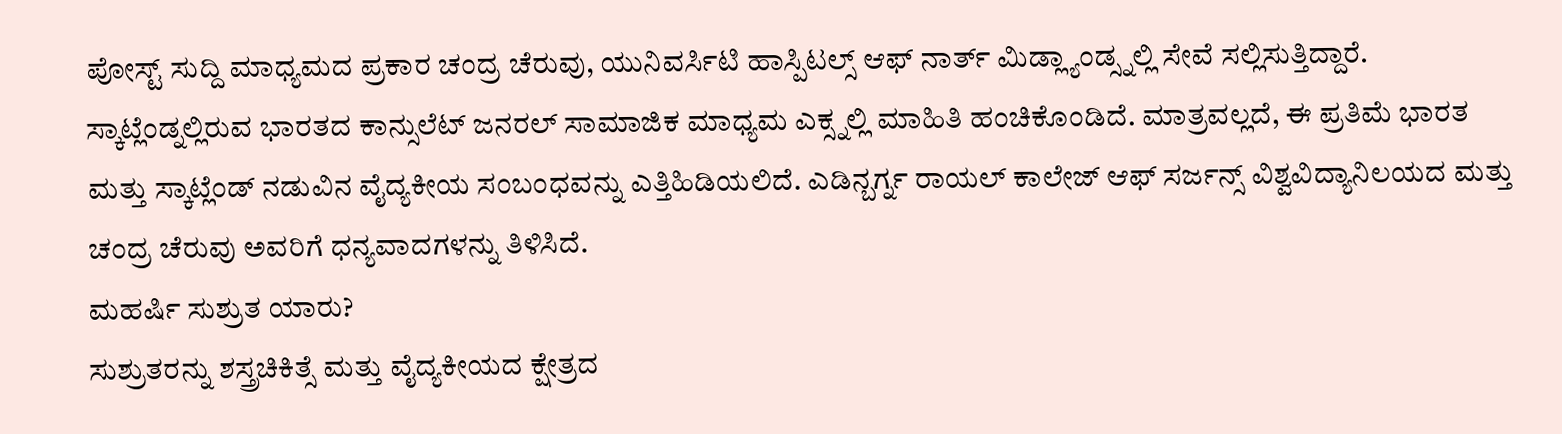ಪೋಸ್ಟ್ ಸುದ್ದಿ ಮಾಧ್ಯಮದ ಪ್ರಕಾರ ಚಂದ್ರ ಚೆರುವು, ಯುನಿವರ್ಸಿಟಿ ಹಾಸ್ಪಿಟಲ್ಸ್ ಆಫ್ ನಾರ್ತ್ ಮಿಡ್ಲ್ಯಾಂಡ್ಸ್ನಲ್ಲಿ ಸೇವೆ ಸಲ್ಲಿಸುತ್ತಿದ್ದಾರೆ.
ಸ್ಕಾಟ್ಲೆಂಡ್ನಲ್ಲಿರುವ ಭಾರತದ ಕಾನ್ಸುಲೆಟ್ ಜನರಲ್ ಸಾಮಾಜಿಕ ಮಾಧ್ಯಮ ಎಕ್ಸ್ನಲ್ಲಿ ಮಾಹಿತಿ ಹಂಚಿಕೊಂಡಿದೆ. ಮಾತ್ರವಲ್ಲದೆ, ಈ ಪ್ರತಿಮೆ ಭಾರತ ಮತ್ತು ಸ್ಕಾಟ್ಲೆಂಡ್ ನಡುವಿನ ವೈದ್ಯಕೀಯ ಸಂಬಂಧವನ್ನು ಎತ್ತಿಹಿಡಿಯಲಿದೆ. ಎಡಿನ್ಬರ್ಗ್ನ ರಾಯಲ್ ಕಾಲೇಜ್ ಆಫ್ ಸರ್ಜನ್ಸ್ ವಿಶ್ವವಿದ್ಯಾನಿಲಯದ ಮತ್ತು ಚಂದ್ರ ಚೆರುವು ಅವರಿಗೆ ಧನ್ಯವಾದಗಳನ್ನು ತಿಳಿಸಿದೆ.
ಮಹರ್ಷಿ ಸುಶ್ರುತ ಯಾರು?
ಸುಶ್ರುತರನ್ನು ಶಸ್ತ್ರಚಿಕಿತ್ಸೆ ಮತ್ತು ವೈದ್ಯಕೀಯದ ಕ್ಷೇತ್ರದ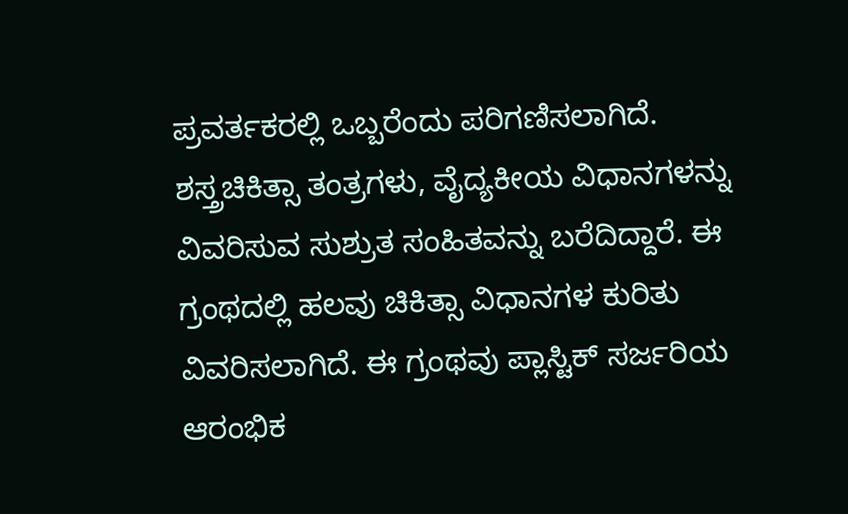ಪ್ರವರ್ತಕರಲ್ಲಿ ಒಬ್ಬರೆಂದು ಪರಿಗಣಿಸಲಾಗಿದೆ. ಶಸ್ತ್ರಚಿಕಿತ್ಸಾ ತಂತ್ರಗಳು, ವೈದ್ಯಕೀಯ ವಿಧಾನಗಳನ್ನು ವಿವರಿಸುವ ಸುಶ್ರುತ ಸಂಹಿತವನ್ನು ಬರೆದಿದ್ದಾರೆ. ಈ ಗ್ರಂಥದಲ್ಲಿ ಹಲವು ಚಿಕಿತ್ಸಾ ವಿಧಾನಗಳ ಕುರಿತು ವಿವರಿಸಲಾಗಿದೆ. ಈ ಗ್ರಂಥವು ಪ್ಲಾಸ್ಟಿಕ್ ಸರ್ಜರಿಯ ಆರಂಭಿಕ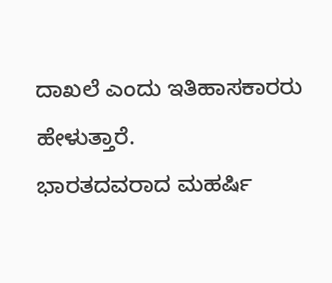ದಾಖಲೆ ಎಂದು ಇತಿಹಾಸಕಾರರು ಹೇಳುತ್ತಾರೆ.
ಭಾರತದವರಾದ ಮಹರ್ಷಿ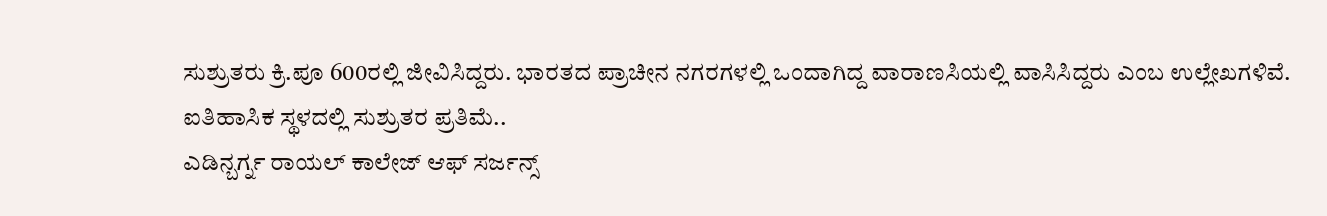ಸುಶ್ರುತರು ಕ್ರಿ.ಪೂ 600ರಲ್ಲಿ ಜೀವಿಸಿದ್ದರು. ಭಾರತದ ಪ್ರಾಚೀನ ನಗರಗಳಲ್ಲಿ ಒಂದಾಗಿದ್ದ ವಾರಾಣಸಿಯಲ್ಲಿ ವಾಸಿಸಿದ್ದರು ಎಂಬ ಉಲ್ಲೇಖಗಳಿವೆ.
ಐತಿಹಾಸಿಕ ಸ್ಥಳದಲ್ಲಿ ಸುಶ್ರುತರ ಪ್ರತಿಮೆ..
ಎಡಿನ್ಬರ್ಗ್ನ ರಾಯಲ್ ಕಾಲೇಜ್ ಆಫ್ ಸರ್ಜನ್ಸ್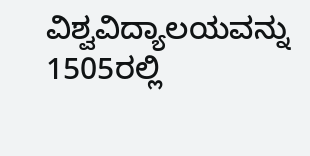ವಿಶ್ವವಿದ್ಯಾಲಯವನ್ನು 1505ರಲ್ಲಿ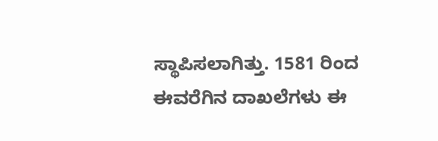ಸ್ಥಾಪಿಸಲಾಗಿತ್ತು. 1581 ರಿಂದ ಈವರೆಗಿನ ದಾಖಲೆಗಳು ಈ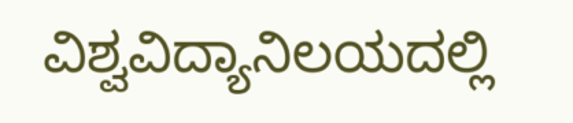ವಿಶ್ವವಿದ್ಯಾನಿಲಯದಲ್ಲಿ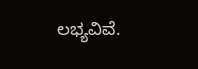ಲಭ್ಯವಿವೆ.